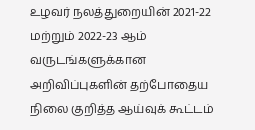உழவர் நலத்துறையின் 2021-22 மற்றும் 2022-23 ஆம் வருடங்களுக்கான அறிவிப்புகளின் தற்போதைய நிலை குறித்த ஆய்வுக் கூட்டம்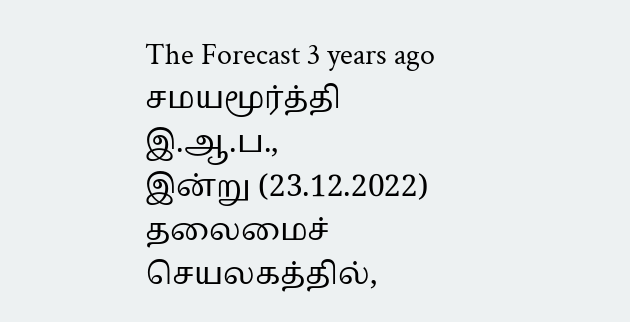The Forecast 3 years ago சமயமூர்த்தி இ.ஆ.ப.,
இன்று (23.12.2022) தலைமைச் செயலகத்தில்,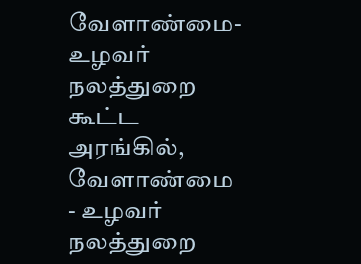வேளாண்மை-உழவர் நலத்துறை கூட்ட அரங்கில், வேளாண்மை - உழவர் நலத்துறை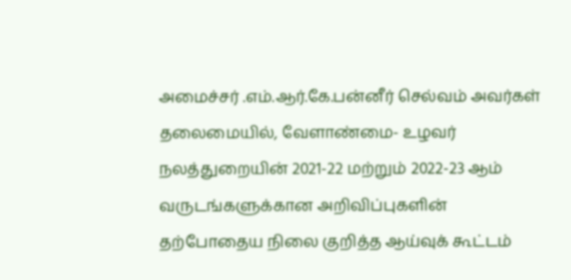அமைச்சர் .எம்.ஆர்.கே.பன்னீர் செல்வம் அவர்கள் தலைமையில், வேளாண்மை- உழவர் நலத்துறையின் 2021-22 மற்றும் 2022-23 ஆம் வருடங்களுக்கான அறிவிப்புகளின் தற்போதைய நிலை குறித்த ஆய்வுக் கூட்டம்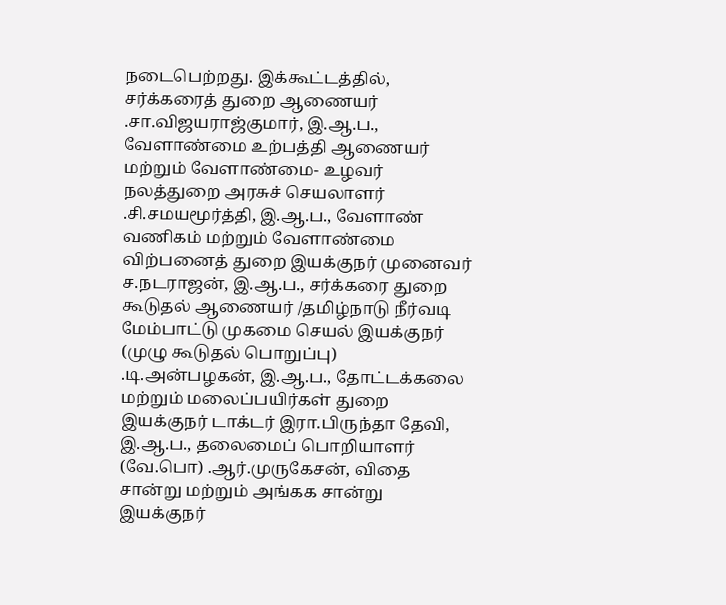நடைபெற்றது. இக்கூட்டத்தில், சர்க்கரைத் துறை ஆணையர் .சா.விஜயராஜ்குமார், இ.ஆ.ப., வேளாண்மை உற்பத்தி ஆணையர் மற்றும் வேளாண்மை- உழவர் நலத்துறை அரசுச் செயலாளர் .சி.சமயமூர்த்தி, இ.ஆ.ப., வேளாண் வணிகம் மற்றும் வேளாண்மை விற்பனைத் துறை இயக்குநர் முனைவர் ச.நடராஜன், இ.ஆ.ப., சர்க்கரை துறை கூடுதல் ஆணையர் /தமிழ்நாடு நீர்வடி மேம்பாட்டு முகமை செயல் இயக்குநர் (முழு கூடுதல் பொறுப்பு) .டி.அன்பழகன், இ.ஆ.ப., தோட்டக்கலை மற்றும் மலைப்பயிர்கள் துறை இயக்குநர் டாக்டர் இரா.பிருந்தா தேவி, இ.ஆ.ப., தலைமைப் பொறியாளர் (வே.பொ) .ஆர்.முருகேசன், விதை சான்று மற்றும் அங்கக சான்று இயக்குநர்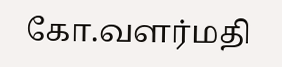கோ.வளர்மதி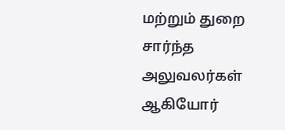மற்றும் துறை சார்ந்த அலுவலர்கள் ஆகியோர்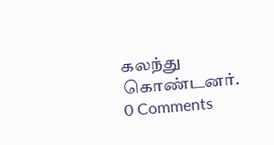கலந்து கொண்டனர்.
0 Comments